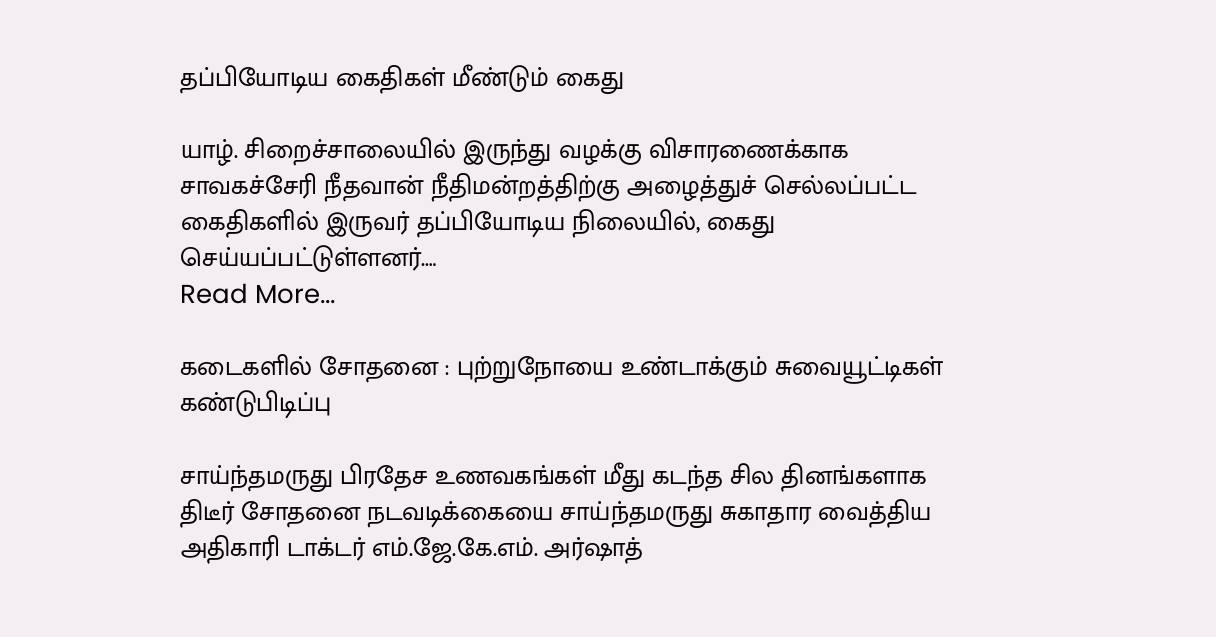தப்பியோடிய கைதிகள் மீண்டும் கைது

யாழ். சிறைச்சாலையில் இருந்து வழக்கு விசாரணைக்காக சாவகச்சேரி நீதவான் நீதிமன்றத்திற்கு அழைத்துச் செல்லப்பட்ட கைதிகளில் இருவர் தப்பியோடிய நிலையில், கைது செய்யப்பட்டுள்ளனர்.…
Read More...

கடைகளில் சோதனை : புற்றுநோயை உண்டாக்கும் சுவையூட்டிகள் கண்டுபிடிப்பு

சாய்ந்தமருது பிரதேச உணவகங்கள் மீது கடந்த சில தினங்களாக திடீர் சோதனை நடவடிக்கையை சாய்ந்தமருது சுகாதார வைத்திய அதிகாரி டாக்டர் எம்.ஜே.கே.எம். அர்ஷாத்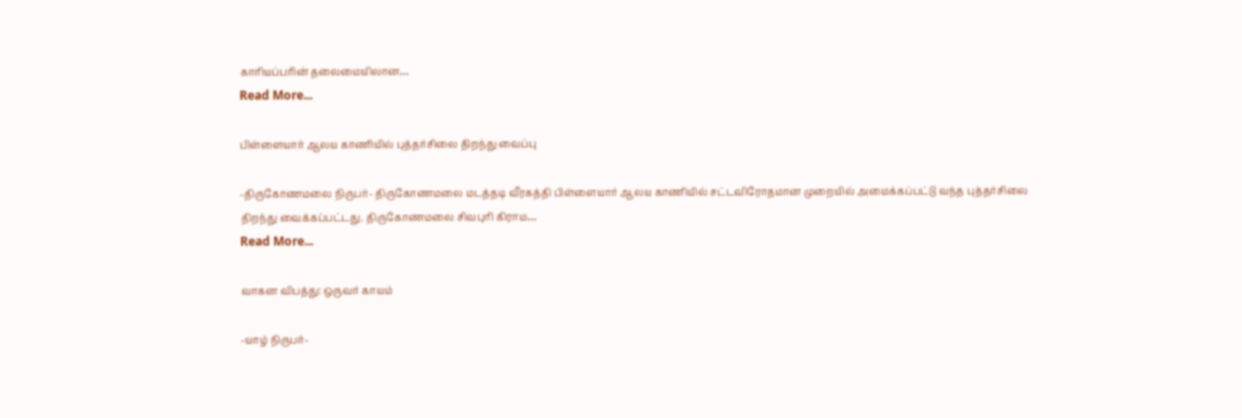காரியப்பரின் தலைமையிலான…
Read More...

பிள்ளையார் ஆலய காணியில் புத்தர்சிலை திறந்து வைப்பு

-திருகோணமலை நிருபர்- திருகோணமலை மடத்தடி வீரகத்தி பிள்ளையார் ஆலய காணியில் சட்டவிரோதமான முறையில் அமைக்கப்பட்டு வந்த புத்தர்சிலை திறந்து வைக்கப்பட்டது. திருகோணமலை சிவபுரி கிராம…
Read More...

வாகன விபத்து: ஒருவர் காயம்

-யாழ் நிருபர்-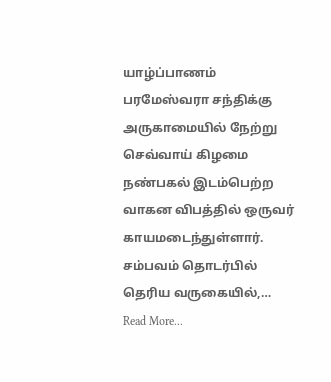யாழ்ப்பாணம் பரமேஸ்வரா சந்திக்கு அருகாமையில் நேற்று செவ்வாய் கிழமை நண்பகல் இடம்பெற்ற வாகன விபத்தில் ஒருவர் காயமடைந்துள்ளார். சம்பவம் தொடர்பில் தெரிய வருகையில்,…
Read More...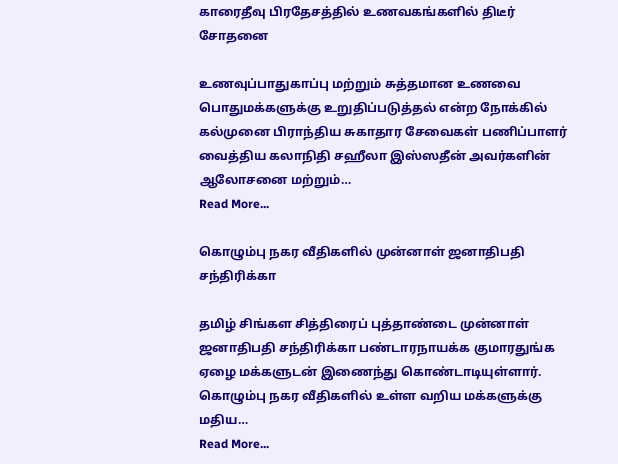காரைதீவு பிரதேசத்தில் உணவகங்களில் திடீர் சோதனை

உணவுப்பாதுகாப்பு மற்றும் சுத்தமான உணவை பொதுமக்களுக்கு உறுதிப்படுத்தல் என்ற நோக்கில் கல்முனை பிராந்திய சுகாதார சேவைகள் பணிப்பாளர் வைத்திய கலாநிதி சஹீலா இஸ்ஸதீன் அவர்களின் ஆலோசனை மற்றும்…
Read More...

கொழும்பு நகர வீதிகளில் முன்னாள் ஜனாதிபதி சந்திரிக்கா

தமிழ் சிங்கள சித்திரைப் புத்தாண்டை முன்னாள் ஜனாதிபதி சந்திரிக்கா பண்டாரநாயக்க குமாரதுங்க ஏழை மக்களுடன் இணைந்து கொண்டாடியுள்ளார். கொழும்பு நகர வீதிகளில் உள்ள வறிய மக்களுக்கு மதிய…
Read More...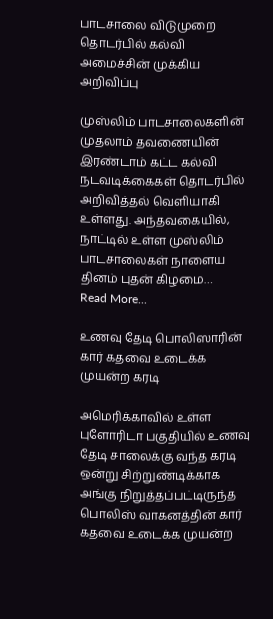பாடசாலை விடுமுறை தொடர்பில் கல்வி அமைச்சின் முக்கிய அறிவிப்பு

முஸ்லிம் பாடசாலைகளின் முதலாம் தவணையின் இரண்டாம் கட்ட கல்வி நடவடிக்கைகள் தொடர்பில் அறிவித்தல் வெளியாகி உள்ளது. அந்தவகையில், நாட்டில் உள்ள முஸ்லிம் பாடசாலைகள் நாளைய தினம் புதன் கிழமை…
Read More...

உணவு தேடி பொலிஸாரின் கார் கதவை உடைக்க முயன்ற கரடி

அமெரிக்காவில் உள்ள புளோரிடா பகுதியில் உணவு தேடி சாலைக்கு வந்த கரடி ஒன்று சிற்றுண்டிக்காக அங்கு நிறுத்தப்பட்டிருந்த பொலிஸ் வாகனத்தின் கார் கதவை உடைக்க முயன்ற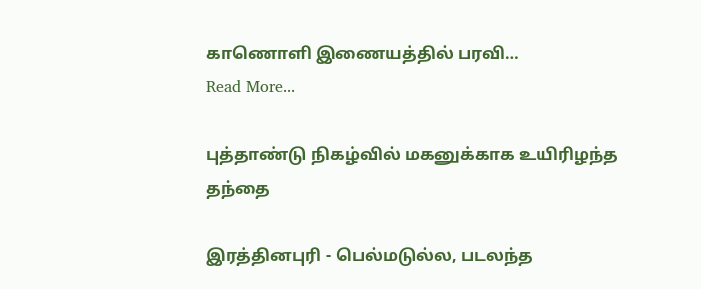காணொளி இணையத்தில் பரவி…
Read More...

புத்தாண்டு நிகழ்வில் மகனுக்காக உயிரிழந்த தந்தை

இரத்தினபுரி - பெல்மடுல்ல, படலந்த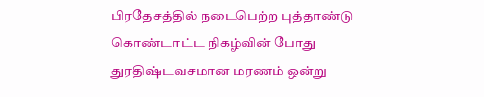பிரதேசத்தில் நடைபெற்ற புத்தாண்டு கொண்டாட்ட நிகழ்வின் போது துரதிஷ்டவசமான மரணம் ஒன்று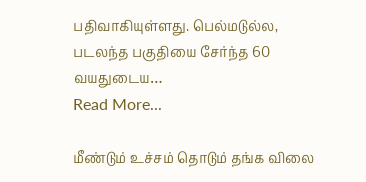பதிவாகியுள்ளது. பெல்மடுல்ல, படலந்த பகுதியை சேர்ந்த 60 வயதுடைய…
Read More...

மீண்டும் உச்சம் தொடும் தங்க விலை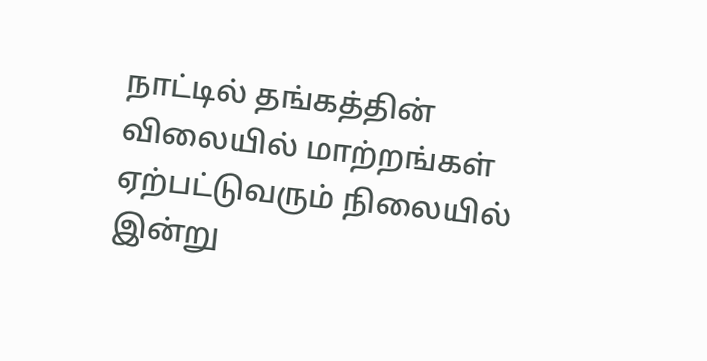நாட்டில் தங்கத்தின் விலையில் மாற்றங்கள் ஏற்பட்டுவரும் நிலையில் இன்று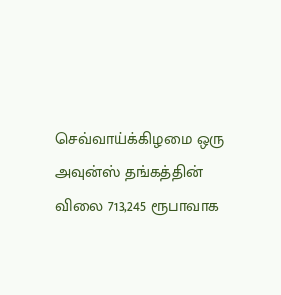செவ்வாய்க்கிழமை ஒரு அவுன்ஸ் தங்கத்தின் விலை 713,245 ரூபாவாக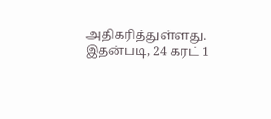அதிகரித்துள்ளது. இதன்படி, 24 கரட் 1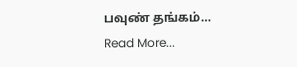பவுண் தங்கம்…
Read More...